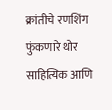क्रांतीचे रणशिंग फुंकणारे थोर साहित्यिक आणि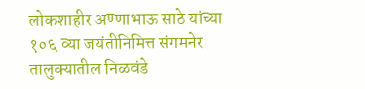लोकशाहीर अण्णाभाऊ साठे यांच्या १०६ व्या जयंतीनिमित्त संगमनेर तालुक्यातील निळवंडे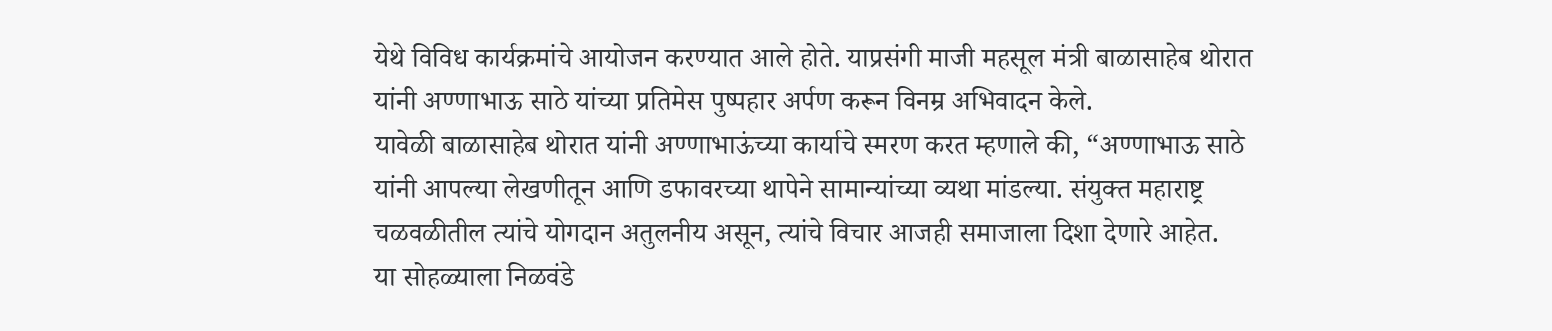येथे विविध कार्यक्रमांचे आयोजन करण्यात आले होते. याप्रसंगी माजी महसूल मंत्री बाळासाहेब थोरात यांनी अण्णाभाऊ साठे यांच्या प्रतिमेस पुष्पहार अर्पण करून विनम्र अभिवादन केले.
यावेळी बाळासाहेब थोरात यांनी अण्णाभाऊंच्या कार्याचे स्मरण करत म्हणाले की, “अण्णाभाऊ साठे यांनी आपल्या लेखणीतून आणि डफावरच्या थापेने सामान्यांच्या व्यथा मांडल्या. संयुक्त महाराष्ट्र चळवळीतील त्यांचे योगदान अतुलनीय असून, त्यांचे विचार आजही समाजाला दिशा देणारे आहेत.
या सोहळ्याला निळवंडे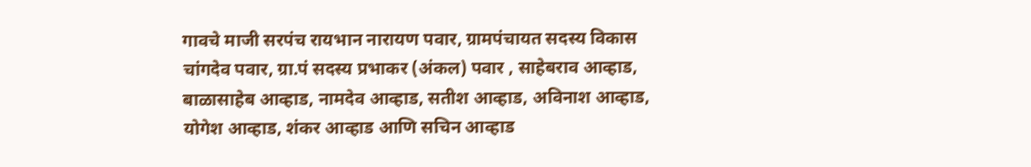गावचे माजी सरपंच रायभान नारायण पवार, ग्रामपंचायत सदस्य विकास चांगदेव पवार, ग्रा.पं सदस्य प्रभाकर (अंकल) पवार , साहेबराव आव्हाड, बाळासाहेब आव्हाड, नामदेव आव्हाड, सतीश आव्हाड, अविनाश आव्हाड, योगेश आव्हाड, शंकर आव्हाड आणि सचिन आव्हाड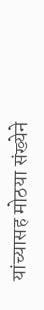यांच्यासह मोठया संख्येने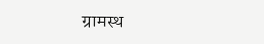ग्रामस्थ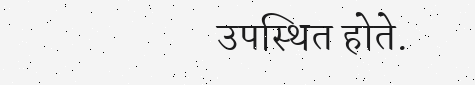उपस्थित होते.